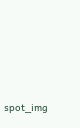spot_img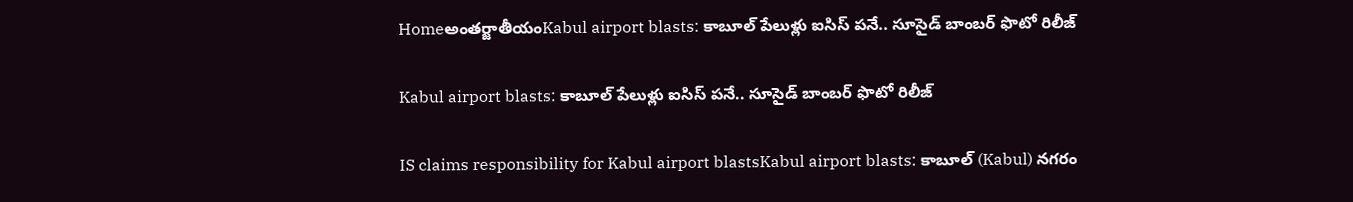Homeఅంతర్జాతీయంKabul airport blasts: కాబూల్ పేలుళ్లు ఐసిస్ పనే.. సూసైడ్ బాంబర్ ఫొటో రిలీజ్

Kabul airport blasts: కాబూల్ పేలుళ్లు ఐసిస్ పనే.. సూసైడ్ బాంబర్ ఫొటో రిలీజ్

IS claims responsibility for Kabul airport blastsKabul airport blasts: కాబూల్ (Kabul) నగరం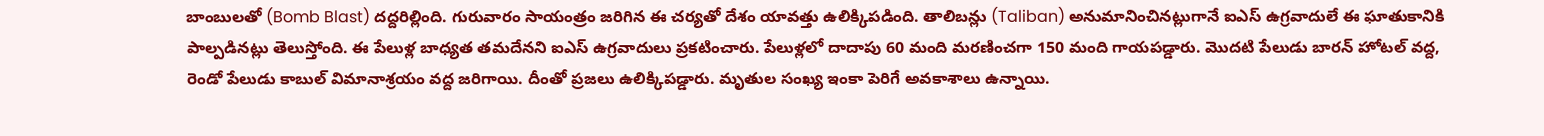బాంబులతో (Bomb Blast) దద్దరిల్లింది. గురువారం సాయంత్రం జరిగిన ఈ చర్యతో దేశం యావత్తు ఉలిక్కిపడింది. తాలిబన్లు (Taliban) అనుమానించినట్లుగానే ఐఎస్ ఉగ్రవాదులే ఈ ఘాతుకానికి పాల్పడినట్లు తెలుస్తోంది. ఈ పేలుళ్ల బాధ్యత తమదేనని ఐఎస్ ఉగ్రవాదులు ప్రకటించారు. పేలుళ్లలో దాదాపు 60 మంది మరణించగా 150 మంది గాయపడ్డారు. మొదటి పేలుడు బారన్ హోటల్ వద్ద, రెండో పేలుడు కాబుల్ విమానాశ్రయం వద్ద జరిగాయి. దీంతో ప్రజలు ఉలిక్కిపడ్డారు. మృతుల సంఖ్య ఇంకా పెరిగే అవకాశాలు ఉన్నాయి.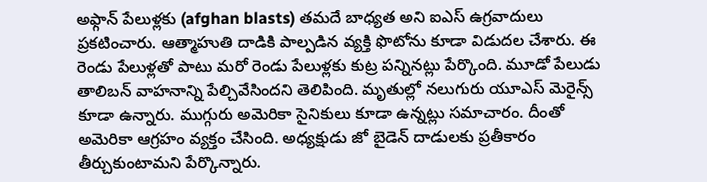అఫ్గాన్ పేలుళ్లకు (afghan blasts) తమదే బాధ్యత అని ఐఎస్ ఉగ్రవాదులు ప్రకటించారు. ఆత్మాహుతి దాడికి పాల్పడిన వ్యక్తి ఫొటోను కూడా విడుదల చేశారు. ఈ రెండు పేలుళ్లతో పాటు మరో రెండు పేలుళ్లకు కుట్ర పన్నినట్లు పేర్కొంది. మూడో పేలుడు తాలిబన్ వాహనాన్ని పేల్చివేసిందని తెలిపింది. మృతుల్లో నలుగురు యూఎస్ మెరైన్స్ కూడా ఉన్నారు. ముగ్గురు అమెరికా సైనికులు కూడా ఉన్నట్లు సమాచారం. దీంతో అమెరికా ఆగ్రహం వ్యక్తం చేసింది. అధ్యక్షుడు జో బైడెన్ దాడులకు ప్రతీకారం తీర్చుకుంటామని పేర్కొన్నారు.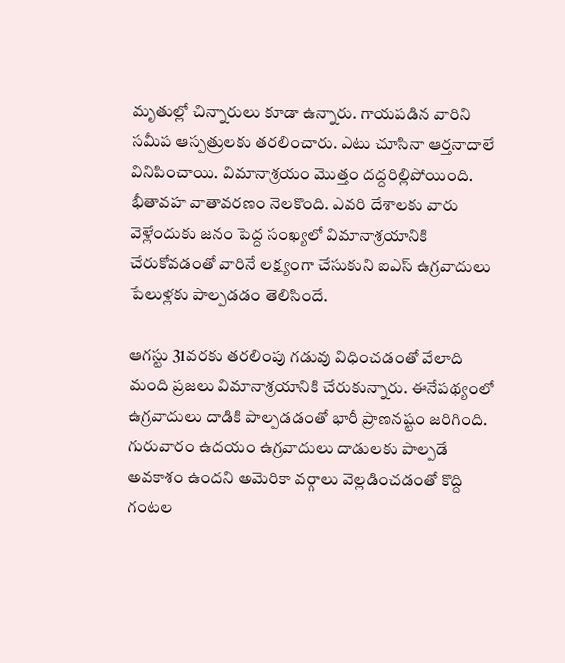మృతుల్లో చిన్నారులు కూడా ఉన్నారు. గాయపడిన వారిని సమీప ఆస్పత్రులకు తరలించారు. ఎటు చూసినా ఆర్తనాదాలే వినిపించాయి. విమానాశ్రయం మొత్తం దద్దరిల్లిపోయింది. భీతావహ వాతావరణం నెలకొంది. ఎవరి దేశాలకు వారు వెళ్లేందుకు జనం పెద్ద సంఖ్యలో విమానాశ్రయానికి చేరుకోవడంతో వారినే లక్ష్యంగా చేసుకుని ఐఎస్ ఉగ్రవాదులు పేలుళ్లకు పాల్పడడం తెలిసిందే.

ఆగస్టు 31వరకు తరలింపు గడువు విధించడంతో వేలాది మంది ప్రజలు విమానాశ్రయానికి చేరుకున్నారు. ఈనేపథ్యంలో ఉగ్రవాదులు దాడికి పాల్పడడంతో భారీ ప్రాణనష్టం జరిగింది. గురువారం ఉదయం ఉగ్రవాదులు దాడులకు పాల్పడే అవకాశం ఉందని అమెరికా వర్గాలు వెల్లడించడంతో కొద్ది గంటల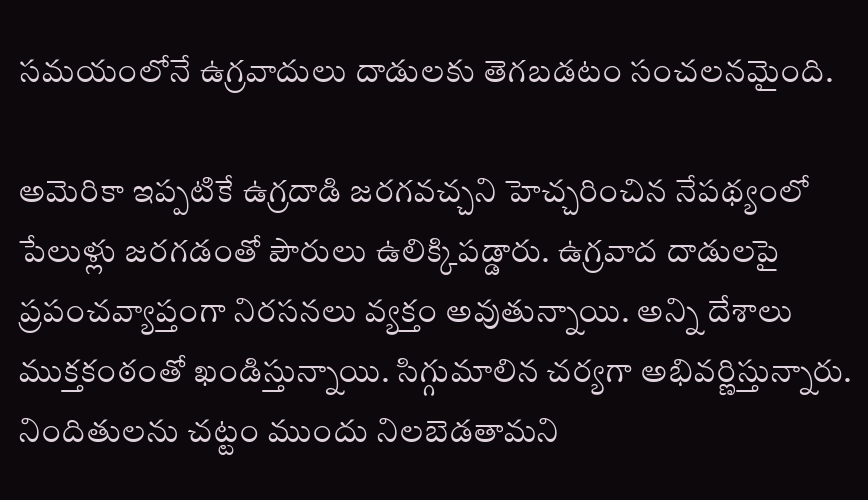సమయంలోనే ఉగ్రవాదులు దాడులకు తెగబడటం సంచలనమైంది.

అమెరికా ఇప్పటికే ఉగ్రదాడి జరగవచ్చని హెచ్చరించిన నేపథ్యంలో పేలుళ్లు జరగడంతో పౌరులు ఉలిక్కిపడ్డారు. ఉగ్రవాద దాడులపై ప్రపంచవ్యాప్తంగా నిరసనలు వ్యక్తం అవుతున్నాయి. అన్ని దేశాలు ముక్తకంఠంతో ఖండిస్తున్నాయి. సిగ్గుమాలిన చర్యగా అభివర్ణిస్తున్నారు. నిందితులను చట్టం ముందు నిలబెడతామని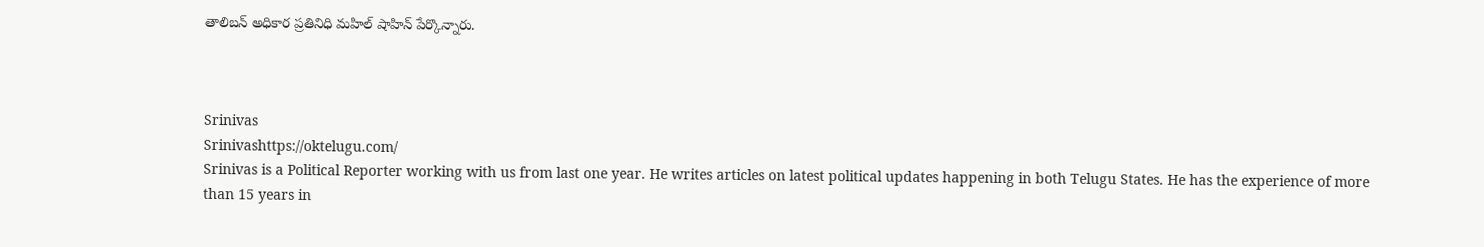తాలిబన్ అధికార ప్రతినిధి మహిల్ షాహిన్ పేర్కొన్నారు.



Srinivas
Srinivashttps://oktelugu.com/
Srinivas is a Political Reporter working with us from last one year. He writes articles on latest political updates happening in both Telugu States. He has the experience of more than 15 years in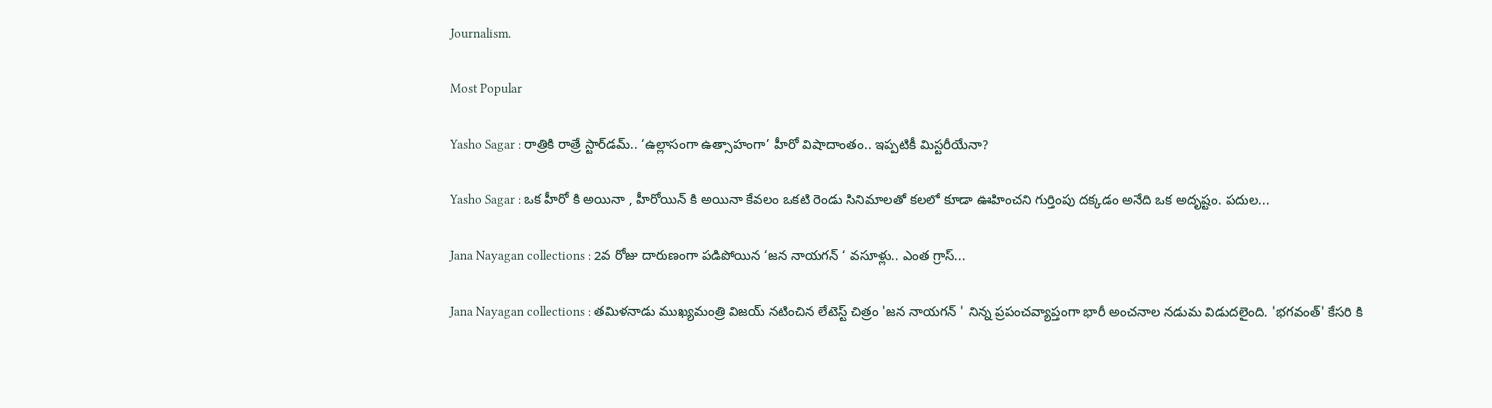Journalism.

Most Popular

Yasho Sagar : రాత్రికి రాత్రే స్టార్‌డమ్.. ‘ఉల్లాసంగా ఉత్సాహంగా’ హీరో విషాదాంతం.. ఇప్పటికీ మిస్టరీయేనా?

Yasho Sagar : ఒక హీరో కి అయినా , హీరోయిన్ కి అయినా కేవలం ఒకటి రెండు సినిమాలతో కలలో కూడా ఊహించని గుర్తింపు దక్కడం అనేది ఒక అదృష్టం. పదుల...

Jana Nayagan collections : 2వ రోజు దారుణంగా పడిపోయిన ‘జన నాయగన్ ‘ వసూళ్లు.. ఎంత గ్రాస్...

Jana Nayagan collections : తమిళనాడు ముఖ్యమంత్రి విజయ్ నటించిన లేటెస్ట్ చిత్రం 'జన నాయగన్ ' నిన్న ప్రపంచవ్యాప్తంగా భారీ అంచనాల నడుమ విడుదలైంది. 'భగవంత్' కేసరి కి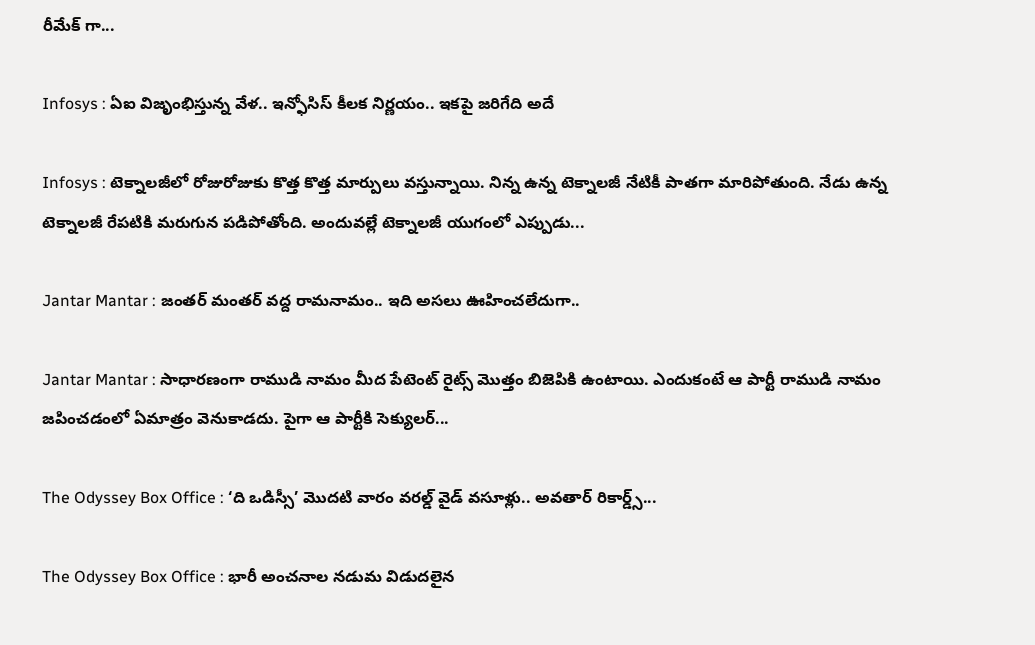రీమేక్ గా...

Infosys : ఏఐ విజృంభిస్తున్న వేళ.. ఇన్ఫోసిస్ కీలక నిర్ణయం.. ఇకపై జరిగేది అదే

Infosys : టెక్నాలజీలో రోజురోజుకు కొత్త కొత్త మార్పులు వస్తున్నాయి. నిన్న ఉన్న టెక్నాలజీ నేటికీ పాతగా మారిపోతుంది. నేడు ఉన్న టెక్నాలజీ రేపటికి మరుగున పడిపోతోంది. అందువల్లే టెక్నాలజీ యుగంలో ఎప్పుడు...

Jantar Mantar : జంతర్ మంతర్ వద్ద రామనామం.. ఇది అసలు ఊహించలేదుగా..

Jantar Mantar : సాధారణంగా రాముడి నామం మీద పేటెంట్ రైట్స్ మొత్తం బిజెపికి ఉంటాయి. ఎందుకంటే ఆ పార్టీ రాముడి నామం జపించడంలో ఏమాత్రం వెనుకాడదు. పైగా ఆ పార్టీకి సెక్యులర్...

The Odyssey Box Office : ‘ది ఒడిస్సీ’ మొదటి వారం వరల్డ్ వైడ్ వసూళ్లు.. అవతార్ రికార్డ్స్...

The Odyssey Box Office : భారీ అంచనాల నడుమ విడుదలైన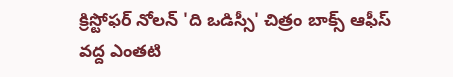క్రిస్టోఫర్ నోలన్ 'ది ఒడిస్సీ' చిత్రం బాక్స్ ఆఫీస్ వద్ద ఎంతటి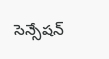సెన్సేషన్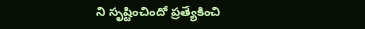ని సృష్టించిందో ప్రత్యేకించి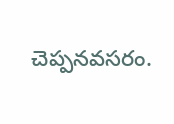చెప్పనవసరం.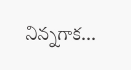నిన్నగాక...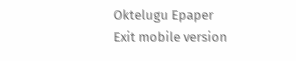Oktelugu Epaper
Exit mobile version